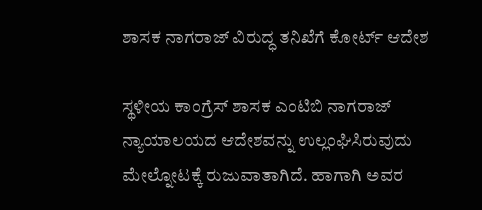ಶಾಸಕ ನಾಗರಾಜ್ ವಿರುದ್ಧ ತನಿಖೆಗೆ ಕೋರ್ಟ್ ಆದೇಶ

ಸ್ಥಳೀಯ ಕಾಂಗ್ರೆಸ್ ಶಾಸಕ ಎಂಟಿಬಿ ನಾಗರಾಜ್ ನ್ಯಾಯಾಲಯದ ಆದೇಶವನ್ನು ಉಲ್ಲಂಘಿಸಿರುವುದು ಮೇಲ್ನೋಟಕ್ಕೆ ರುಜುವಾತಾಗಿದೆ. ಹಾಗಾಗಿ ಅವರ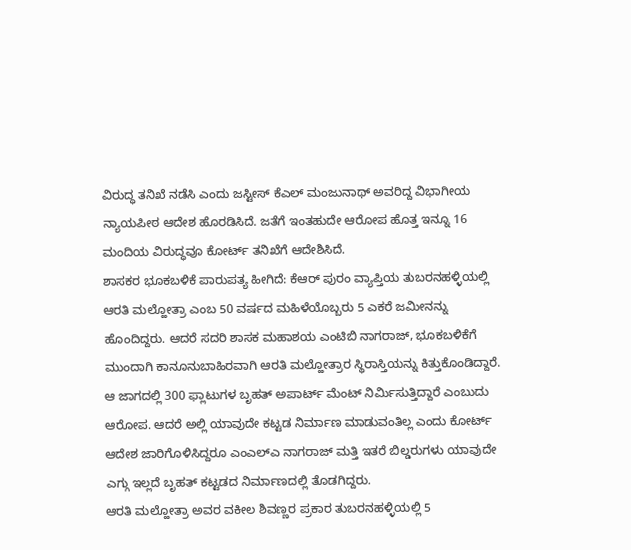ವಿರುದ್ಧ ತನಿಖೆ ನಡೆಸಿ ಎಂದು ಜಸ್ಟೀಸ್ ಕೆಎಲ್ ಮಂಜುನಾಥ್ ಅವರಿದ್ದ ವಿಭಾಗೀಯ ನ್ಯಾಯಪೀಠ ಆದೇಶ ಹೊರಡಿಸಿದೆ. ಜತೆಗೆ ಇಂತಹುದೇ ಆರೋಪ ಹೊತ್ತ ಇನ್ನೂ 16 ಮಂದಿಯ ವಿರುದ್ಧವೂ ಕೋರ್ಟ್ ತನಿಖೆಗೆ ಆದೇಶಿಸಿದೆ.
ಶಾಸಕರ ಭೂಕಬಳಿಕೆ ಪಾರುಪತ್ಯ ಹೀಗಿದೆ: ಕೆಆರ್ ಪುರಂ ವ್ಯಾಪ್ತಿಯ ತುಬರನಹಳ್ಳಿಯಲ್ಲಿ ಆರತಿ ಮಲ್ಹೋತ್ರಾ ಎಂಬ 50 ವರ್ಷದ ಮಹಿಳೆಯೊಬ್ಬರು 5 ಎಕರೆ ಜಮೀನನ್ನು ಹೊಂದಿದ್ದರು. ಆದರೆ ಸದರಿ ಶಾಸಕ ಮಹಾಶಯ ಎಂಟಿಬಿ ನಾಗರಾಜ್, ಭೂಕಬಳಿಕೆಗೆ ಮುಂದಾಗಿ ಕಾನೂನುಬಾಹಿರವಾಗಿ ಆರತಿ ಮಲ್ಹೋತ್ರಾರ ಸ್ಥಿರಾಸ್ತಿಯನ್ನು ಕಿತ್ತುಕೊಂಡಿದ್ದಾರೆ.
ಆ ಜಾಗದಲ್ಲಿ 300 ಫ್ಲಾಟುಗಳ ಬೃಹತ್ ಅಪಾರ್ಟ್ ಮೆಂಟ್ ನಿರ್ಮಿಸುತ್ತಿದ್ದಾರೆ ಎಂಬುದು ಆರೋಪ. ಆದರೆ ಅಲ್ಲಿ ಯಾವುದೇ ಕಟ್ಟಡ ನಿರ್ಮಾಣ ಮಾಡುವಂತಿಲ್ಲ ಎಂದು ಕೋರ್ಟ್ ಆದೇಶ ಜಾರಿಗೊಳಿಸಿದ್ದರೂ ಎಂಎಲ್ಎ ನಾಗರಾಜ್ ಮತ್ತಿ ಇತರೆ ಬಿಲ್ಡರುಗಳು ಯಾವುದೇ ಎಗ್ಗು ಇಲ್ಲದೆ ಬೃಹತ್ ಕಟ್ಟಡದ ನಿರ್ಮಾಣದಲ್ಲಿ ತೊಡಗಿದ್ದರು.
ಆರತಿ ಮಲ್ಹೋತ್ರಾ ಅವರ ವಕೀಲ ಶಿವಣ್ಣರ ಪ್ರಕಾರ ತುಬರನಹಳ್ಳಿಯಲ್ಲಿ 5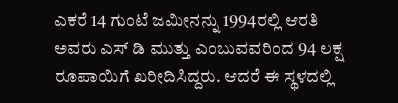ಎಕರೆ 14 ಗುಂಟೆ ಜಮೀನನ್ನು 1994ರಲ್ಲಿ ಆರತಿ ಅವರು ಎಸ್ ಡಿ ಮುತ್ತು ಎಂಬುವವರಿಂದ 94 ಲಕ್ಷ ರೂಪಾಯಿಗೆ ಖರೀದಿಸಿದ್ದರು. ಆದರೆ ಈ ಸ್ಥಳದಲ್ಲಿ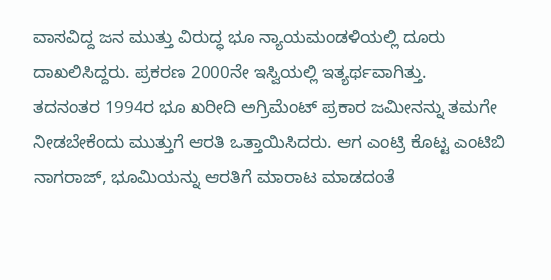ವಾಸವಿದ್ದ ಜನ ಮುತ್ತು ವಿರುದ್ಧ ಭೂ ನ್ಯಾಯಮಂಡಳಿಯಲ್ಲಿ ದೂರು ದಾಖಲಿಸಿದ್ದರು. ಪ್ರಕರಣ 2000ನೇ ಇಸ್ವಿಯಲ್ಲಿ ಇತ್ಯರ್ಥವಾಗಿತ್ತು.
ತದನಂತರ 1994ರ ಭೂ ಖರೀದಿ ಅಗ್ರಿಮೆಂಟ್ ಪ್ರಕಾರ ಜಮೀನನ್ನು ತಮಗೇ ನೀಡಬೇಕೆಂದು ಮುತ್ತುಗೆ ಆರತಿ ಒತ್ತಾಯಿಸಿದರು. ಆಗ ಎಂಟ್ರಿ ಕೊಟ್ಟ ಎಂಟಿಬಿ ನಾಗರಾಜ್, ಭೂಮಿಯನ್ನು ಆರತಿಗೆ ಮಾರಾಟ ಮಾಡದಂತೆ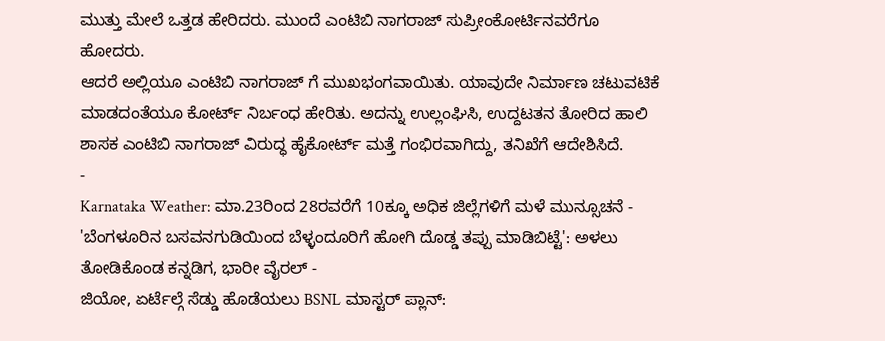ಮುತ್ತು ಮೇಲೆ ಒತ್ತಡ ಹೇರಿದರು. ಮುಂದೆ ಎಂಟಿಬಿ ನಾಗರಾಜ್ ಸುಪ್ರೀಂಕೋರ್ಟಿನವರೆಗೂ ಹೋದರು.
ಆದರೆ ಅಲ್ಲಿಯೂ ಎಂಟಿಬಿ ನಾಗರಾಜ್ ಗೆ ಮುಖಭಂಗವಾಯಿತು. ಯಾವುದೇ ನಿರ್ಮಾಣ ಚಟುವಟಿಕೆ ಮಾಡದಂತೆಯೂ ಕೋರ್ಟ್ ನಿರ್ಬಂಧ ಹೇರಿತು. ಅದನ್ನು ಉಲ್ಲಂಘಿಸಿ, ಉದ್ದಟತನ ತೋರಿದ ಹಾಲಿ ಶಾಸಕ ಎಂಟಿಬಿ ನಾಗರಾಜ್ ವಿರುದ್ಧ ಹೈಕೋರ್ಟ್ ಮತ್ತೆ ಗಂಭಿರವಾಗಿದ್ದು, ತನಿಖೆಗೆ ಆದೇಶಿಸಿದೆ.
-
Karnataka Weather: ಮಾ.23ರಿಂದ 28ರವರೆಗೆ 10ಕ್ಕೂ ಅಧಿಕ ಜಿಲ್ಲೆಗಳಿಗೆ ಮಳೆ ಮುನ್ಸೂಚನೆ -
'ಬೆಂಗಳೂರಿನ ಬಸವನಗುಡಿಯಿಂದ ಬೆಳ್ಳಂದೂರಿಗೆ ಹೋಗಿ ದೊಡ್ಡ ತಪ್ಪು ಮಾಡಿಬಿಟ್ಟೆ': ಅಳಲು ತೋಡಿಕೊಂಡ ಕನ್ನಡಿಗ, ಭಾರೀ ವೈರಲ್ -
ಜಿಯೋ, ಏರ್ಟೆಲ್ಗೆ ಸೆಡ್ಡು ಹೊಡೆಯಲು BSNL ಮಾಸ್ಟರ್ ಪ್ಲಾನ್: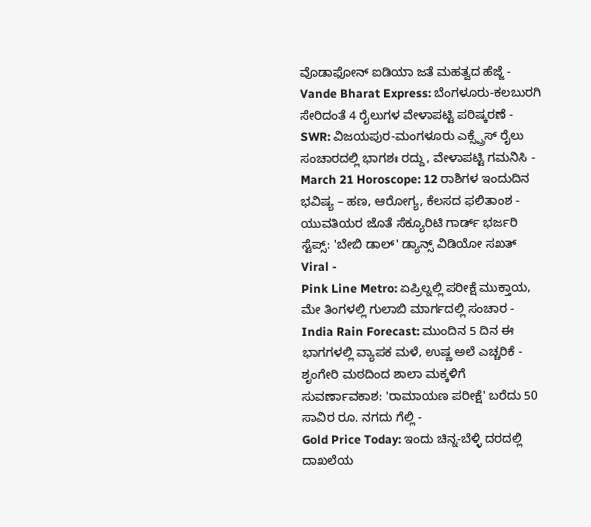ವೊಡಾಫೋನ್ ಐಡಿಯಾ ಜತೆ ಮಹತ್ವದ ಹೆಜ್ಜೆ -
Vande Bharat Express: ಬೆಂಗಳೂರು-ಕಲಬುರಗಿ ಸೇರಿದಂತೆ 4 ರೈಲುಗಳ ವೇಳಾಪಟ್ಟಿ ಪರಿಷ್ಕರಣೆ -
SWR: ವಿಜಯಪುರ-ಮಂಗಳೂರು ಎಕ್ಸ್ಪ್ರೆಸ್ ರೈಲು ಸಂಚಾರದಲ್ಲಿ ಭಾಗಶಃ ರದ್ದು, ವೇಳಾಪಟ್ಟಿ ಗಮನಿಸಿ -
March 21 Horoscope: 12 ರಾಶಿಗಳ ಇಂದುದಿನ ಭವಿಷ್ಯ – ಹಣ, ಆರೋಗ್ಯ, ಕೆಲಸದ ಫಲಿತಾಂಶ -
ಯುವತಿಯರ ಜೊತೆ ಸೆಕ್ಯೂರಿಟಿ ಗಾರ್ಡ್ ಭರ್ಜರಿ ಸ್ಟೆಪ್ಸ್: 'ಬೇಬಿ ಡಾಲ್' ಡ್ಯಾನ್ಸ್ ವಿಡಿಯೋ ಸಖತ್ Viral -
Pink Line Metro: ಏಪ್ರಿಲ್ನಲ್ಲಿ ಪರೀಕ್ಷೆ ಮುಕ್ತಾಯ, ಮೇ ತಿಂಗಳಲ್ಲಿ ಗುಲಾಬಿ ಮಾರ್ಗದಲ್ಲಿ ಸಂಚಾರ -
India Rain Forecast: ಮುಂದಿನ 5 ದಿನ ಈ ಭಾಗಗಳಲ್ಲಿ ವ್ಯಾಪಕ ಮಳೆ, ಉಷ್ಣ ಅಲೆ ಎಚ್ಚರಿಕೆ -
ಶೃಂಗೇರಿ ಮಠದಿಂದ ಶಾಲಾ ಮಕ್ಕಳಿಗೆ ಸುವರ್ಣಾವಕಾಶ: 'ರಾಮಾಯಣ ಪರೀಕ್ಷೆ' ಬರೆದು 50 ಸಾವಿರ ರೂ. ನಗದು ಗೆಲ್ಲಿ -
Gold Price Today: ಇಂದು ಚಿನ್ನ-ಬೆಳ್ಳಿ ದರದಲ್ಲಿ ದಾಖಲೆಯ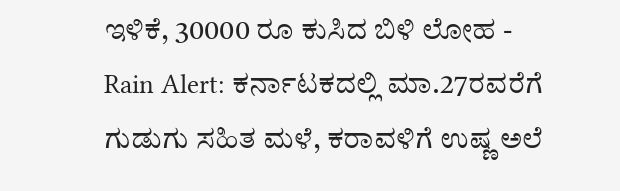ಇಳಿಕೆ, 30000 ರೂ ಕುಸಿದ ಬಿಳಿ ಲೋಹ -
Rain Alert: ಕರ್ನಾಟಕದಲ್ಲಿ ಮಾ.27ರವರೆಗೆ ಗುಡುಗು ಸಹಿತ ಮಳೆ, ಕರಾವಳಿಗೆ ಉಷ್ಣ ಅಲೆ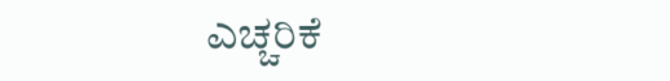ಎಚ್ಚರಿಕೆ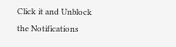Click it and Unblock the Notifications